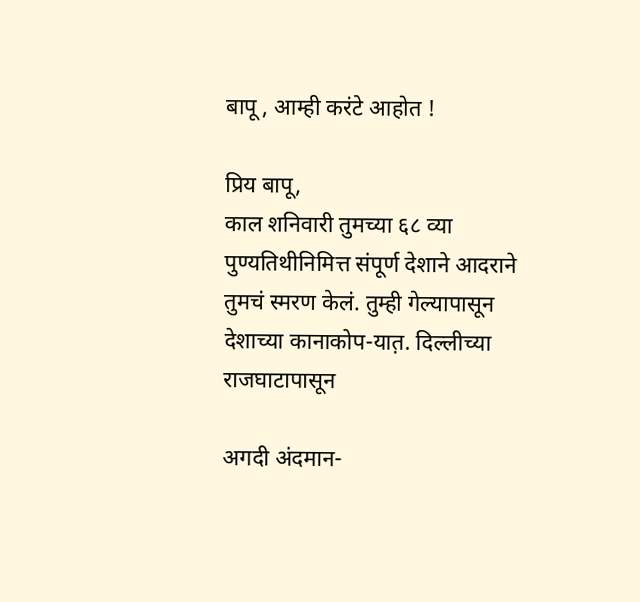बापू , आम्ही करंटे आहोत !

प्रिय बापू,
काल शनिवारी तुमच्या ६८ व्या पुण्यतिथीनिमित्त संपूर्ण देशाने आदराने तुमचं स्मरण केलं. तुम्ही गेल्यापासून देशाच्या कानाकोप-यात़. दिल्लीच्या राजघाटापासून

अगदी अंदमान-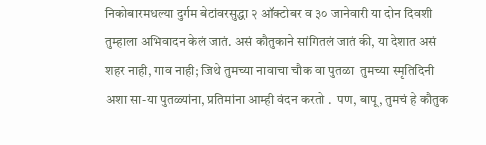निकोबारमधल्या दुर्गम बेटांवरसुद्धा २ ऑक्टोबर व ३० जानेवारी या दोन दिवशी तुम्हाला अभिवादन केलं जातं. असं कौतुकाने सांगितलं जातं की, या देशात असं शहर नाही, गाव नाही; जिथे तुमच्या नावाचा चौक वा पुतळा  तुमच्या स्मृतिदिनी अशा सा-या पुतळ्यांना, प्रतिमांना आम्ही वंदन करतो .  पण, बापू, तुमचं हे कौतुक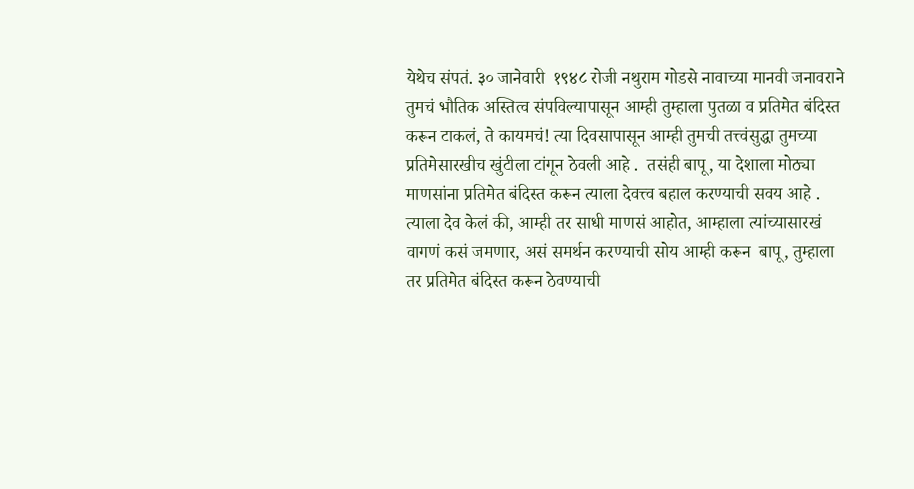येथेच संपतं. ३० जानेवारी  १९४८ रोजी नथुराम गोडसे नावाच्या मानवी जनावराने तुमचं भौतिक अस्तित्व संपविल्यापासून आम्ही तुम्हाला पुतळा व प्रतिमेत बंदिस्त करून टाकलं, ते कायमचं! त्या दिवसापासून आम्ही तुमची तत्त्वंसुद्धा तुमच्या प्रतिमेसारखीच खुंटीला टांगून ठेवली आहे .  तसंही बापू, या देशाला मोठ्या माणसांना प्रतिमेत बंदिस्त करून त्याला देवत्त्व बहाल करण्याची सवय आहे . त्याला देव केलं की, आम्ही तर साधी माणसं आहोत, आम्हाला त्यांच्यासारखं वागणं कसं जमणार, असं समर्थन करण्याची सोय आम्ही करून  बापू, तुम्हाला तर प्रतिमेत बंदिस्त करून ठेवण्याची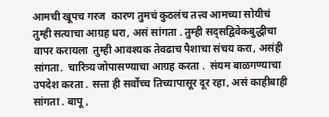आमची खूपच गरज  कारण तुमचं कुठलंच तत्त्व आमच्या सोयीचं  तुम्ही सत्याचा आग्रह धरा, असं सांगता . तुम्ही सद्सद्विवेकबुद्धीचा वापर करायला  तुम्ही आवश्यक तेवढाच पैशाचा संचय करा, असंही सांगता.  चारित्र्य जोपासण्याचा आग्रह करता .  संयम बाळगण्याचा उपदेश करता . सत्ता ही सर्वोच्च तिच्यापासूर दूर रहा, असं काहीबाही सांगता . बापू ,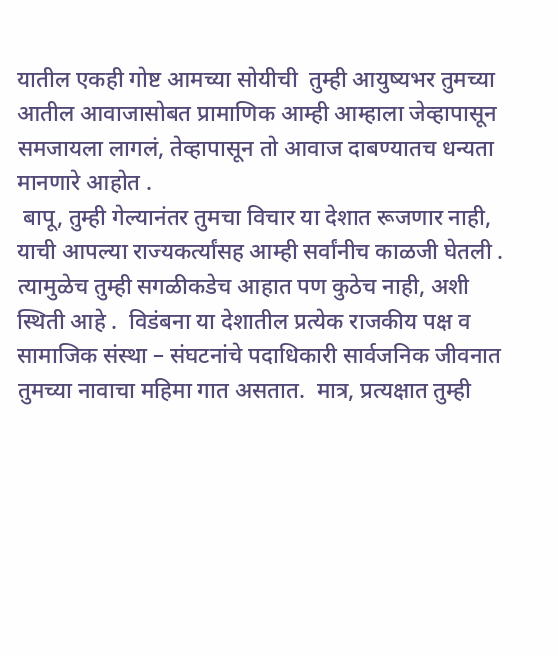यातील एकही गोष्ट आमच्या सोयीची  तुम्ही आयुष्यभर तुमच्या आतील आवाजासोबत प्रामाणिक आम्ही आम्हाला जेव्हापासून समजायला लागलं, तेव्हापासून तो आवाज दाबण्यातच धन्यता मानणारे आहोत .
 बापू, तुम्ही गेल्यानंतर तुमचा विचार या देशात रूजणार नाही, याची आपल्या राज्यकर्त्यांसह आम्ही सर्वांनीच काळजी घेतली .  त्यामुळेच तुम्ही सगळीकडेच आहात पण कुठेच नाही, अशी स्थिती आहे .  विडंबना या देशातील प्रत्येक राजकीय पक्ष व सामाजिक संस्था – संघटनांचे पदाधिकारी सार्वजनिक जीवनात तुमच्या नावाचा महिमा गात असतात.  मात्र, प्रत्यक्षात तुम्ही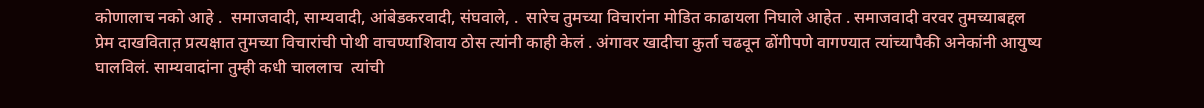कोणालाच नको आहे .  समाजवादी, साम्यवादी, आंबेडकरवादी, संघवाले, .  सारेच तुमच्या विचारांना मोडित काढायला निघाले आहेत . समाजवादी वरवर तुमच्याबद्दल प्रेम दाखवितात़ प्रत्यक्षात तुमच्या विचारांची पोथी वाचण्याशिवाय ठोस त्यांनी काही केलं . अंगावर खादीचा कुर्ता चढवून ढोंगीपणे वागण्यात त्यांच्यापैकी अनेकांनी आयुष्य घालविलं. साम्यवादांना तुम्ही कधी चाललाच  त्यांची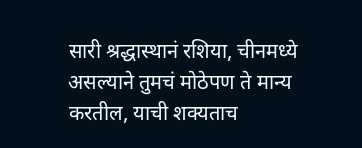सारी श्रद्धास्थानं रशिया, चीनमध्ये असल्याने तुमचं मोठेपण ते मान्य करतील, याची शक्यताच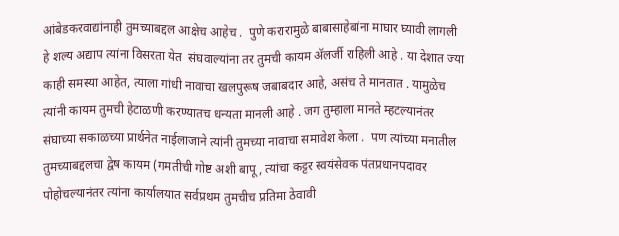आंबेडकरवाद्यांनाही तुमच्याबद्दल आक्षेच आहेच .  पुणे करारामुळे बाबासाहेबांना माघार घ्यावी लागली हे शल्य अद्याप त्यांना विसरता येत  संघवाल्यांना तर तुमची कायम अ‍ॅलर्जी राहिली आहे . या देशात ज्या काही समस्या आहेत, त्याला गांधी नावाचा खलपुरूष जबाबदार आहे, असंच ते मानतात . यामुळेच त्यांनी कायम तुमची हेटाळणी करण्यातच धन्यता मानली आहे . जग तुम्हाला मानते म्हटल्यानंतर संघाच्या सकाळच्या प्रार्थनेत नाईलाजाने त्यांनी तुमच्या नावाचा समावेश केला .  पण त्यांच्या मनातील तुमच्याबद्दलचा द्वेष कायम (गमतीची गोष्ट अशी बापू, त्यांचा कट्टर स्वयंसेवक पंतप्रधानपदावर पोहोचल्यानंतर त्यांना कार्यालयात सर्वप्रथम तुमचीच प्रतिमा ठेवावी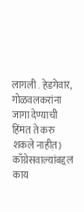लागली . हेडगेवार, गोळवलकरांना जागा देण्याची हिंमत ते करु शकले नाहीत़)  काँग्रेसवाल्यांबद्दल काय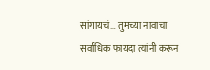सांगायचं… तुमच्या नावाचा सर्वाधिक फायदा त्यांनी करून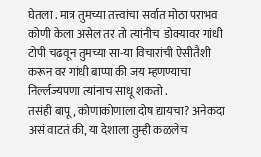घेतला . मात्र तुमच्या तत्त्वांचा सर्वात मोठा पराभव कोणी केला असेल तर तो त्यांनीच  डोक्यावर गांधी टोपी चढवून तुमच्या सा-या विचारांची ऐसीतैशी करून वर गांधी बाप्पा की जय म्हणण्याचा निर्ल्लज्यपणा त्यांनाच साधू शकतो .
तसंही बापू, कोणाकोणाला दोष द्यायचा? अनेकदा असं वाटतं की, या देशाला तुम्ही कळलेच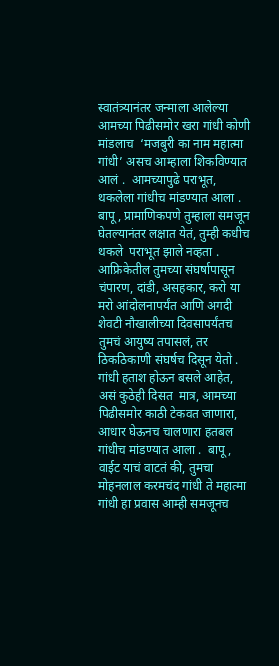स्वातंत्र्यानंतर जन्माला आलेल्या आमच्या पिढीसमोर खरा गांधी कोणी मांडलाच  ‘मजबुरी का नाम महात्मा गांधी’ असच आम्हाला शिकविण्यात आलं .  आमच्यापुढे पराभूत, थकलेला गांधीच मांडण्यात आला . बापू, प्रामाणिकपणे तुम्हाला समजून घेतल्यानंतर लक्षात येतं, तुम्ही कधीच थकले  पराभूत झाले नव्हता .  आफ्रिकेतील तुमच्या संघर्षापासून चंपारण, दांडी, असहकार, करो या मरो आंदोलनापर्यंत आणि अगदी शेवटी नौखालीच्या दिवसापर्यंतच तुमचं आयुष्य तपासलं, तर ठिकठिकाणी संघर्षच दिसून येतो .  गांधी हताश होऊन बसले आहेत, असं कुठेही दिसत  मात्र, आमच्या पिढीसमोर काठी टेकवत जाणारा, आधार घेऊनच चालणारा हतबल गांधीच मांडण्यात आला .  बापू, वाईट याचं वाटतं की, तुमचा मोहनलाल करमचंद गांधी ते महात्मा गांधी हा प्रवास आम्ही समजूनच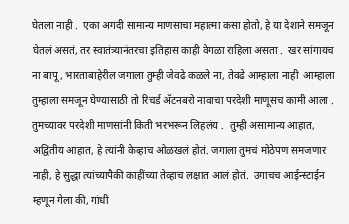घेतला नाही .  एका अगदी सामान्य माणसाचा महात्मा कसा होतो, हे या देशाने समजून घेतलं असतं, तर स्वातंत्र्यानंतरचा इतिहास काही वेगळा राहिला असता .  खर सांगायच ना बापू, भारताबाहेरील जगाला तुम्ही जेवढे कळले ना, तेवढे आम्हाला नाही  आम्हाला तुम्हाला समजून घेण्यासाठी तो रिचर्ड अ‍ॅटनबरो नावाचा परदेशी माणूसच कामी आला .   तुमच्यावर परदेशी माणसांनी किती भरभरून लिहलंय .  तुम्ही असामान्य आहात, अद्वितीय आहात, हे त्यांनी केव्हाच ओळखलं होतं. जगाला तुमचं मोठेपण समजणार नाही, हे सुद्धा त्यांच्यापैकी काहींच्या तेव्हाच लक्षात आलं होतं.  उगाचच आईन्स्टाईन म्हणून गेला की, गांधी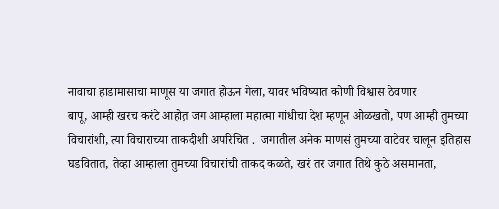नावाचा हाडामासाचा माणूस या जगात होऊन गेला, यावर भविष्यात कोणी विश्वास ठेवणार
बापू, आम्ही खरच करंटे आहोत़ जग आम्हाला महात्मा गांधीचा देश म्हणून ओळखतो, पण आम्ही तुमच्या विचारांशी, त्या विचाराच्या ताकदीशी अपरिचित .  जगातील अनेक माणसं तुमच्या वाटेवर चालून इतिहास घडवितात, तेव्हा आम्हाला तुमच्या विचारांची ताकद कळते, खरं तर जगात तिथे कुठे असमानता,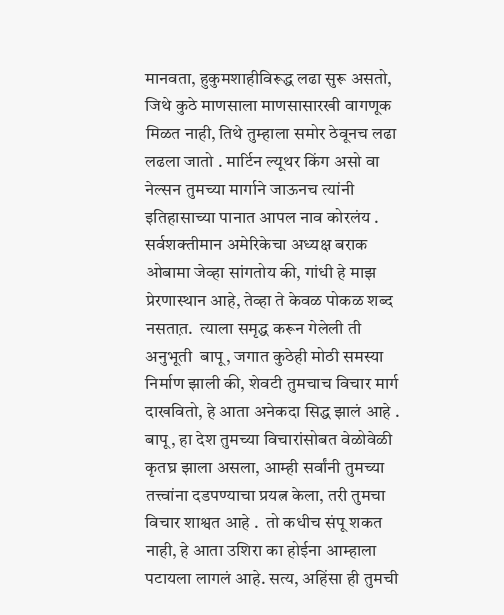मानवता, हुकुमशाहीविरूद्ध लढा सुरू असतो, जिथे कुठे माणसाला माणसासारखी वागणूक मिळत नाही, तिथे तुम्हाला समोर ठेवूनच लढा लढला जातो . मार्टिन ल्यूथर किंग असो वा नेल्सन तुमच्या मार्गाने जाऊनच त्यांनी इतिहासाच्या पानात आपल नाव कोरलंय . सर्वशक्तीमान अमेरिकेचा अध्यक्ष बराक ओबामा जेव्हा सांगतोय की, गांधी हे माझ प्रेरणास्थान आहे, तेव्हा ते केवळ पोकळ शब्द नसतात़.  त्याला समृद्ध करून गेलेली ती अनुभूती  बापू, जगात कुठेही मोठी समस्या निर्माण झाली की, शेवटी तुमचाच विचार मार्ग दाखवितो, हे आता अनेकदा सिद्ध झालं आहे . बापू, हा देश तुमच्या विचारांसोबत वेळोवेळी कृतघ्र झाला असला, आम्ही सर्वांनी तुमच्या तत्त्वांना दडपण्याचा प्रयत्न केला, तरी तुमचा विचार शाश्वत आहे .  तो कधीच संपू शकत नाही, हे आता उशिरा का होईना आम्हाला पटायला लागलं आहे. सत्य, अहिंसा ही तुमची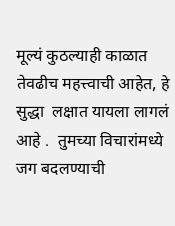मूल्यं कुठल्याही काळात तेवढीच महत्त्वाची आहेत, हे सुद्धा  लक्षात यायला लागलं आहे .  तुमच्या विचारांमध्ये जग बदलण्याची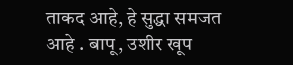ताकद आहे, हे सुद्धा समजत आहे . बापू, उशीर खूप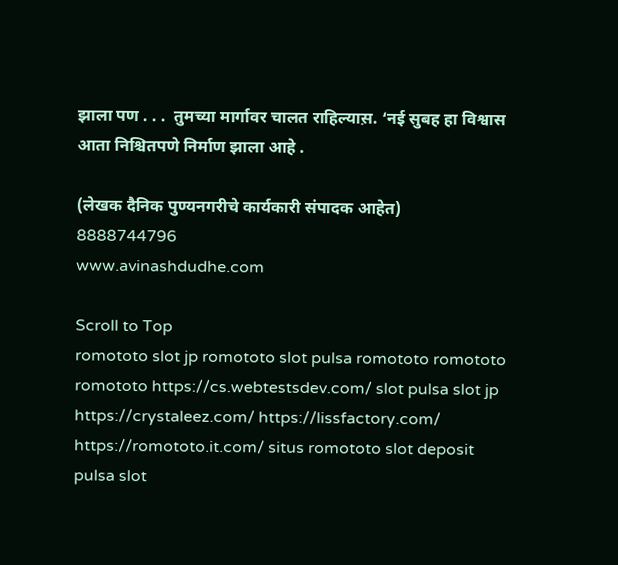झाला पण . . .  तुमच्या मार्गावर चालत राहिल्यास़. ‘नई सुबह हा विश्वास आता निश्चितपणे निर्माण झाला आहे .

(लेखक दैनिक पुण्यनगरीचे कार्यकारी संपादक आहेत)
8888744796
www.avinashdudhe.com

Scroll to Top
romototo slot jp romototo slot pulsa romototo romototo romototo https://cs.webtestsdev.com/ slot pulsa slot jp https://crystaleez.com/ https://lissfactory.com/ https://romototo.it.com/ situs romototo slot deposit pulsa slot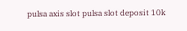pulsa axis slot pulsa slot deposit 10k